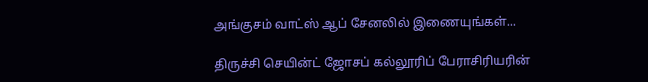அங்குசம் வாட்ஸ் ஆப் சேனலில் இணையுங்கள்...

திருச்சி செயின்ட் ஜோசப் கல்லூரிப் பேராசிரியரின்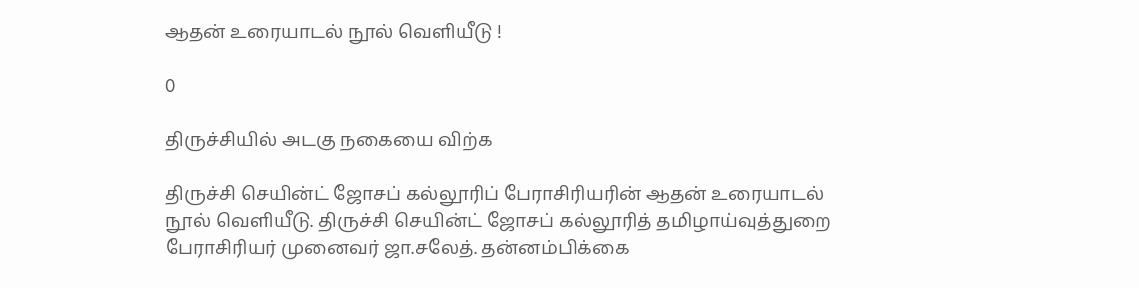ஆதன் உரையாடல் நூல் வெளியீடு !

0

திருச்சியில் அடகு நகையை விற்க

திருச்சி செயின்ட் ஜோசப் கல்லூரிப் பேராசிரியரின் ஆதன் உரையாடல் நூல் வெளியீடு. திருச்சி செயின்ட் ஜோசப் கல்லூரித் தமிழாய்வுத்துறை பேராசிரியர் முனைவர் ஜா.சலேத். தன்னம்பிக்கை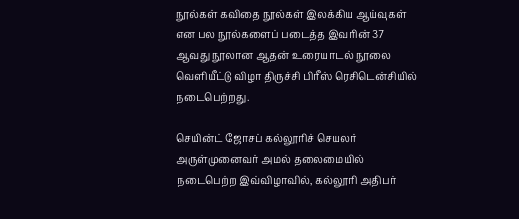நூல்கள் கவிதை நூல்கள் இலக்கிய ஆய்வுகள் என பல நூல்களைப் படைத்த இவரின் 37 ஆவது நூலான ஆதன் உரையாடல் நூலை வெளியீட்டு விழா திருச்சி பிரீஸ் ரெசிடென்சியில் நடைபெற்றது.

செயின்ட் ஜோசப் கல்லூரிச் செயலர் அருள்முனைவர் அமல் தலைமையில் நடைபெற்ற இவ்விழாவில், கல்லூரி அதிபர்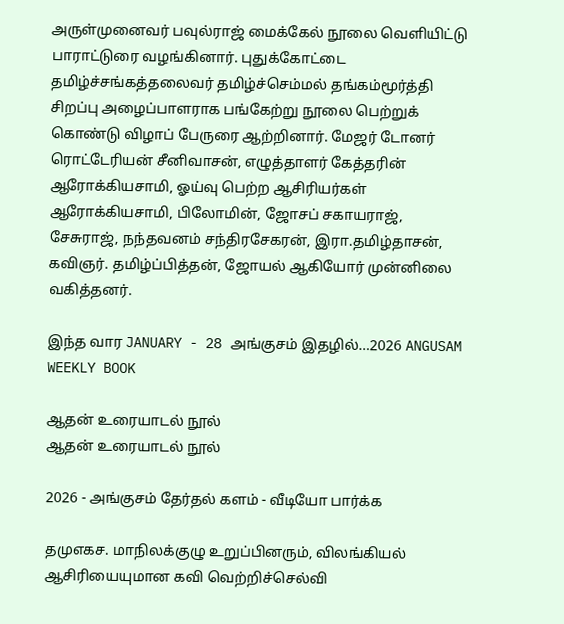அருள்முனைவர் பவுல்ராஜ் மைக்கேல் நூலை வெளியிட்டு பாராட்டுரை வழங்கினார். புதுக்கோட்டை தமிழ்ச்சங்கத்தலைவர் தமிழ்ச்செம்மல் தங்கம்மூர்த்தி சிறப்பு அழைப்பாளராக பங்கேற்று நூலை பெற்றுக் கொண்டு விழாப் பேருரை ஆற்றினார். மேஜர் டோனர் ரொட்டேரியன் சீனிவாசன், எழுத்தாளர் கேத்தரின் ஆரோக்கியசாமி, ஓய்வு பெற்ற ஆசிரியர்கள் ஆரோக்கியசாமி, பிலோமின், ஜோசப் சகாயராஜ், சேசுராஜ், நந்தவனம் சந்திரசேகரன், இரா.தமிழ்தாசன், கவிஞர். தமிழ்ப்பித்தன், ஜோயல் ஆகியோர் முன்னிலை வகித்தனர்.

இந்த வார JANUARY - 28 அங்குசம் இதழில்…2026 ANGUSAM WEEKLY BOOK

ஆதன் உரையாடல் நூல்
ஆதன் உரையாடல் நூல்

2026 - அங்குசம் தேர்தல் களம் - வீடியோ பார்க்க

தமுஎகச. மாநிலக்குழு உறுப்பினரும், விலங்கியல் ஆசிரியையுமான கவி வெற்றிச்செல்வி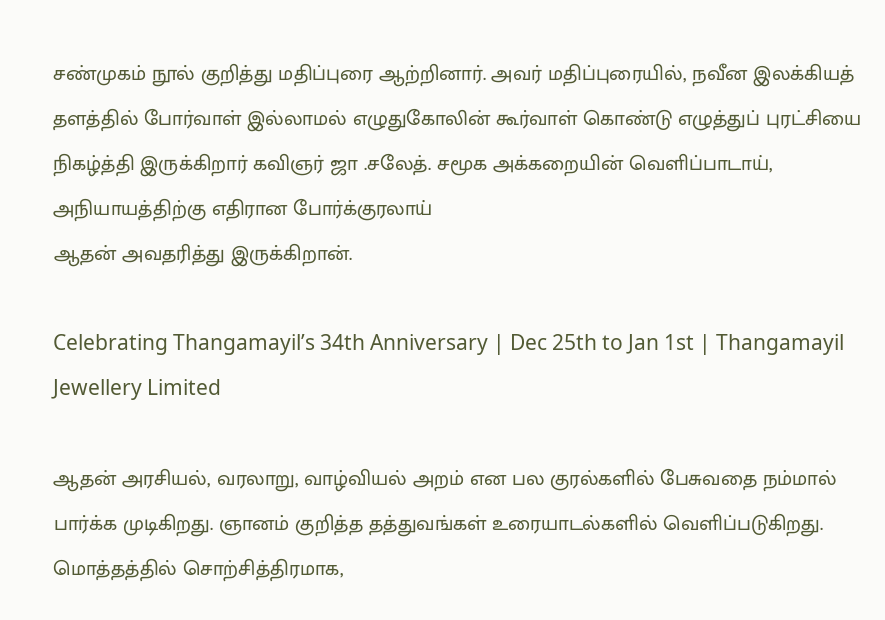சண்முகம் நூல் குறித்து மதிப்புரை ஆற்றினார். அவர் மதிப்புரையில், நவீன இலக்கியத் தளத்தில் போர்வாள் இல்லாமல் எழுதுகோலின் கூர்வாள் கொண்டு எழுத்துப் புரட்சியை நிகழ்த்தி இருக்கிறார் கவிஞர் ஜா .சலேத். சமூக அக்கறையின் வெளிப்பாடாய், அநியாயத்திற்கு எதிரான போர்க்குரலாய்
ஆதன் அவதரித்து இருக்கிறான்.

Celebrating Thangamayil’s 34th Anniversary | Dec 25th to Jan 1st | Thangamayil Jewellery Limited

ஆதன் அரசியல், வரலாறு, வாழ்வியல் அறம் என பல குரல்களில் பேசுவதை நம்மால் பார்க்க முடிகிறது. ஞானம் குறித்த தத்துவங்கள் உரையாடல்களில் வெளிப்படுகிறது. மொத்தத்தில் சொற்சித்திரமாக,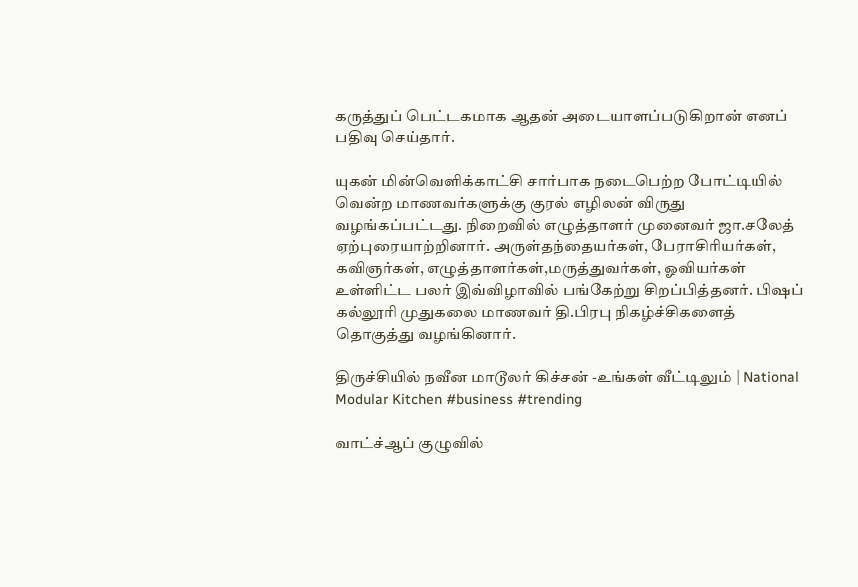கருத்துப் பெட்டகமாக ஆதன் அடையாளப்படுகிறான் எனப் பதிவு செய்தார்.

யுகன் மின்வெளிக்காட்சி சார்பாக நடைபெற்ற போட்டியில் வென்ற மாணவர்களுக்கு குரல் எழிலன் விருது வழங்கப்பட்டது. நிறைவில் எழுத்தாளர் முனைவர் ஜா.சலேத் ஏற்புரையாற்றினார். அருள்தந்தையர்கள், பேராசிரியர்கள், கவிஞர்கள், எழுத்தாளர்கள்,மருத்துவர்கள், ஓவியர்கள் உள்ளிட்ட பலர் இவ்விழாவில் பங்கேற்று சிறப்பித்தனர். பிஷப் கல்லூரி முதுகலை மாணவர் தி.பிரபு நிகழ்ச்சிகளைத் தொகுத்து வழங்கினார்.

திருச்சியில் நவீன மாடூலர் கிச்சன் -உங்கள் வீட்டிலும் | National Modular Kitchen #business #trending

வாட்ச்ஆப் குழுவில்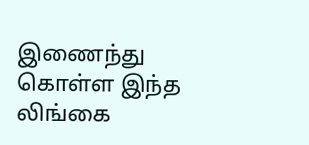இணைந்து கொள்ள இந்த லிங்கை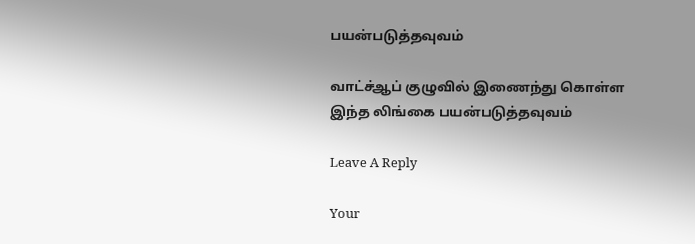பயன்படுத்தவுவம்

வாட்ச்ஆப் குழுவில் இணைந்து கொள்ள இந்த லிங்கை பயன்படுத்தவுவம்

Leave A Reply

Your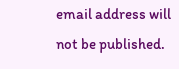email address will not be published.